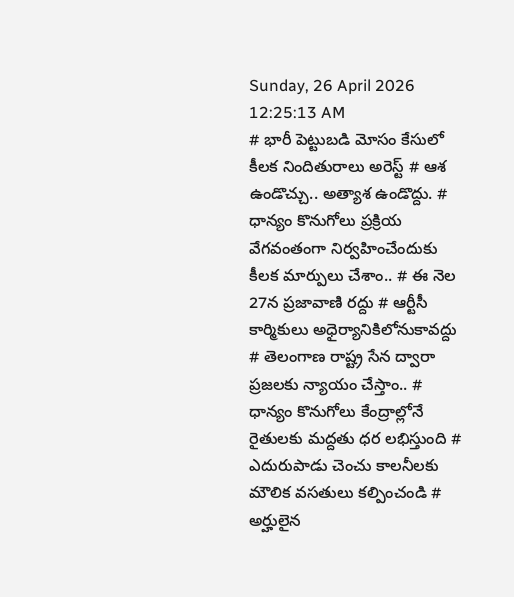Sunday, 26 April 2026 12:25:13 AM
# భారీ పెట్టుబడి మోసం కేసులో కీలక నిందితురాలు అరెస్ట్ # ఆశ ఉండొచ్చు.. అత్యాశ ఉండొద్దు. # ధాన్యం కొనుగోలు ప్రక్రియ వేగవంతంగా నిర్వహించేందుకు కీలక మార్పులు చేశాం.. # ఈ నెల 27న ప్రజావాణి రద్దు # ఆర్టీసీ కార్మికులు అధైర్యానికిలోనుకావద్దు # తెలంగాణ రాష్ట్ర సేన ద్వారా ప్రజలకు న్యాయం చేస్తాం.. # ధాన్యం కొనుగోలు కేంద్రాల్లోనే రైతులకు మద్దతు ధర లభిస్తుంది # ఎదురుపాడు చెంచు కాలనీలకు మౌలిక వసతులు కల్పించండి # అర్హులైన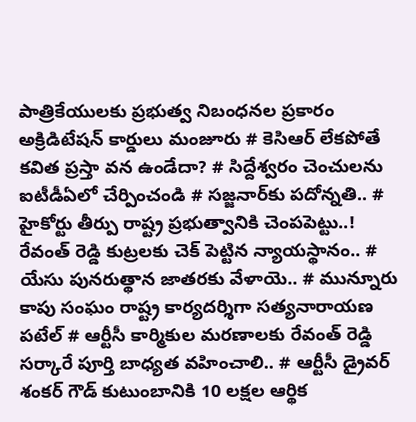పాత్రికేయులకు ప్రభుత్వ నిబంధనల ప్రకారం అక్రిడిటేషన్ కార్డులు మంజూరు # కెసిఆర్ లేకపోతే కవిత ప్రస్తా వన ఉండేదా? # సిద్దేశ్వరం చెంచులను ఐటీడీఏలో చేర్పించండి # స‌జ్జ‌నార్‌కు పదోన్నతి.. # హైకోర్టు తీర్పు రాష్ట్ర ప్రభుత్వానికి చెంపపెట్టు..! రేవంత్ రెడ్డి కుట్రలకు చెక్ పెట్టిన న్యాయస్థానం.. # యేసు పునరుత్థాన జాతరకు వేళాయె.. # మున్నూరు కాపు సంఘం రాష్ట్ర కార్యదర్శిగా సత్యనారాయణ పటేల్ # ఆర్టీసీ కార్మికుల మరణాలకు రేవంత్ రెడ్డి సర్కారే పూర్తి బాధ్యత వహించాలి.. # ఆర్టీసీ డ్రైవర్ శంకర్ గౌడ్ కుటుంబానికి 10 లక్షల ఆర్థిక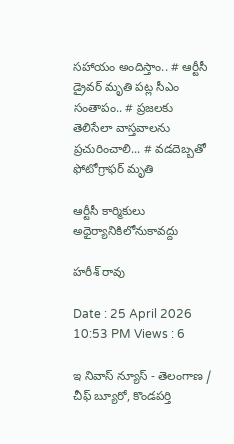సహాయం అందిస్తాం.. # ఆర్టీసీ డ్రైవర్ మృతి పట్ల సీఎం సంతాపం.. # ప్రజలకు తెలిసేలా వాస్తవాలను ప్రచురించాలి... # వడదెబ్బతో ఫోటోగ్రాఫర్ మృతి

ఆర్టీసీ కార్మికులు అధైర్యానికిలోనుకావద్దు

హరీశ్ రావు

Date : 25 April 2026 10:53 PM Views : 6

ఇ నివాస్ న్యూస్ - తెలంగాణ / చీఫ్ బ్యూరో, కొండపర్తి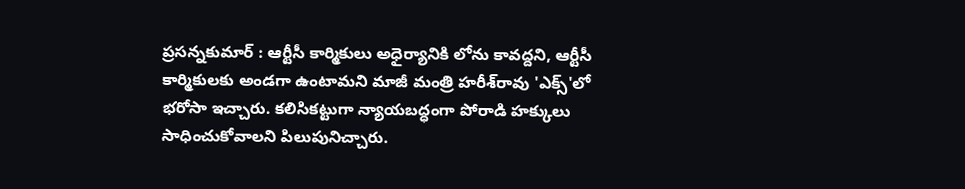ప్రసన్నకుమార్ : ఆర్టీసీ కార్మికులు అధైర్యానికి లోను కావద్దని, ఆర్టీసీ కార్మికులకు అండగా ఉంటామని మాజీ మంత్రి హరీశ్‌రావు 'ఎక్స్'లో భరోసా ఇచ్చారు. కలిసికట్టుగా న్యాయబద్ధంగా పోరాడి హక్కులు సాధించుకోవాలని పిలుపునిచ్చారు.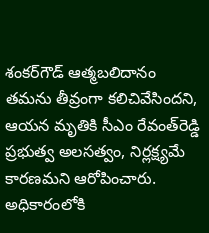శంకర్‌గౌడ్ ఆత్మబలిదానం తమను తీవ్రంగా కలిచివేసిందని, ఆయన మృతికి సీఎం రేవంత్‌రెడ్డి ప్రభుత్వ అలసత్వం, నిర్లక్ష్యమే కారణమని ఆరోపించారు. అధికారంలోకి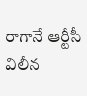రాగానే ఆర్టీసీ విలీన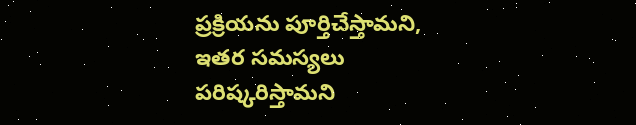ప్రక్రియను పూర్తిచేస్తామని, ఇతర సమస్యలు పరిష్కరిస్తామని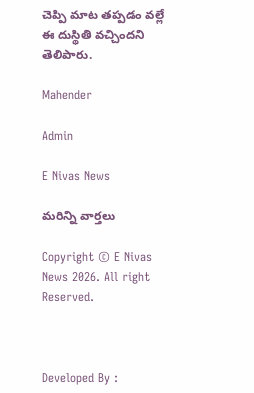చెప్పి మాట తప్పడం వల్లే ఈ దుస్థితి వచ్చిందని తెలిపారు.

Mahender

Admin

E Nivas News

మరిన్ని వార్తలు

Copyright © E Nivas News 2026. All right Reserved.



Developed By :